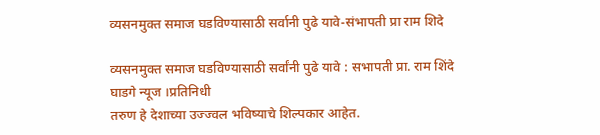व्यसनमुक्त समाज घडविण्यासाठी सर्वानी पुढे यावे-संभापती प्रा राम शिदे

व्यसनमुक्त समाज घडविण्यासाठी सर्वांनी पुढे यावे : सभापती प्रा. राम शिंदे
घाडगे न्यूज ।प्रतिनिधी
तरुण हे देशाच्या उज्ज्वल भविष्याचे शिल्पकार आहेत.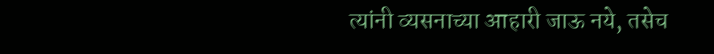त्यांनी व्यसनाच्या आहारी जाऊ नये, तसेच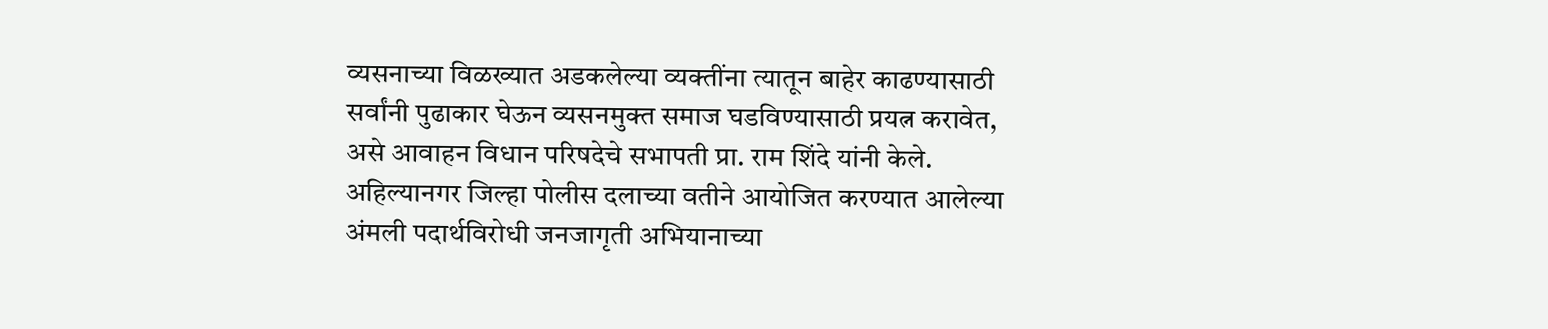व्यसनाच्या विळख्यात अडकलेल्या व्यक्तींना त्यातून बाहेर काढण्यासाठी सर्वांनी पुढाकार घेऊन व्यसनमुक्त समाज घडविण्यासाठी प्रयत्न करावेत, असे आवाहन विधान परिषदेचे सभापती प्रा. राम शिंदे यांनी केले.
अहिल्यानगर जिल्हा पोलीस दलाच्या वतीने आयोजित करण्यात आलेल्या अंमली पदार्थविरोधी जनजागृती अभियानाच्या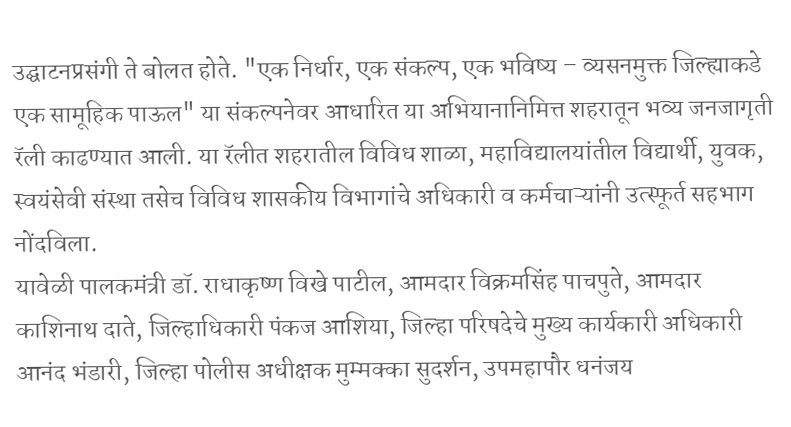उद्घाटनप्रसंगी ते बोलत होते. "एक निर्धार, एक संकल्प, एक भविष्य – व्यसनमुक्त जिल्ह्याकडे एक सामूहिक पाऊल" या संकल्पनेवर आधारित या अभियानानिमित्त शहरातून भव्य जनजागृती रॅली काढण्यात आली. या रॅलीत शहरातील विविध शाळा, महाविद्यालयांतील विद्यार्थी, युवक, स्वयंसेवी संस्था तसेच विविध शासकीय विभागांचे अधिकारी व कर्मचाऱ्यांनी उत्स्फूर्त सहभाग नोंदविला.
यावेळी पालकमंत्री डॉ. राधाकृष्ण विखे पाटील, आमदार विक्रमसिंह पाचपुते, आमदार काशिनाथ दाते, जिल्हाधिकारी पंकज आशिया, जिल्हा परिषदेचे मुख्य कार्यकारी अधिकारी आनंद भंडारी, जिल्हा पोलीस अधीक्षक मुम्मक्का सुदर्शन, उपमहापौर धनंजय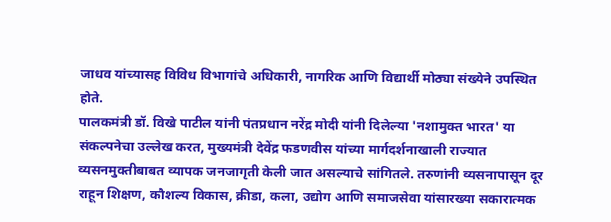जाधव यांच्यासह विविध विभागांचे अधिकारी, नागरिक आणि विद्यार्थी मोठ्या संख्येने उपस्थित होते.
पालकमंत्री डॉ. विखे पाटील यांनी पंतप्रधान नरेंद्र मोदी यांनी दिलेल्या 'नशामुक्त भारत' या संकल्पनेचा उल्लेख करत, मुख्यमंत्री देवेंद्र फडणवीस यांच्या मार्गदर्शनाखाली राज्यात व्यसनमुक्तीबाबत व्यापक जनजागृती केली जात असल्याचे सांगितले. तरुणांनी व्यसनापासून दूर राहून शिक्षण, कौशल्य विकास, क्रीडा, कला, उद्योग आणि समाजसेवा यांसारख्या सकारात्मक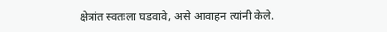क्षेत्रांत स्वतःला घडवावे, असे आवाहन त्यांनी केले.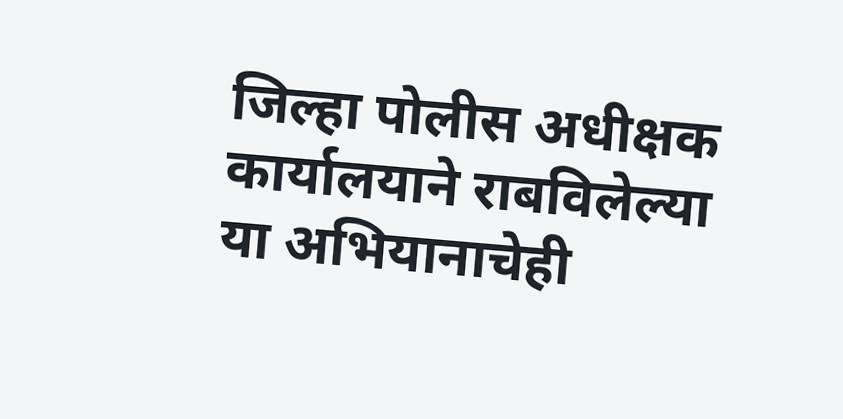जिल्हा पोलीस अधीक्षक कार्यालयाने राबविलेल्या या अभियानाचेही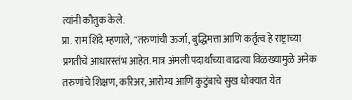त्यांनी कौतुक केले.
प्रा. राम शिंदे म्हणाले, "तरुणांची ऊर्जा, बुद्धिमत्ता आणि कर्तृत्व हे राष्ट्राच्या प्रगतीचे आधारस्तंभ आहेत. मात्र अंमली पदार्थांच्या वाढत्या विळख्यामुळे अनेक तरुणांचे शिक्षण, करिअर, आरोग्य आणि कुटुंबाचे सुख धोक्यात येत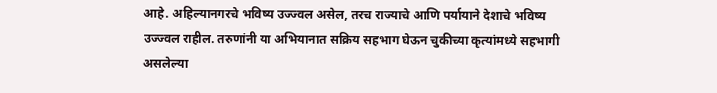आहे. अहिल्यानगरचे भविष्य उज्ज्वल असेल, तरच राज्याचे आणि पर्यायाने देशाचे भविष्य उज्ज्वल राहील. तरुणांनी या अभियानात सक्रिय सहभाग घेऊन चुकीच्या कृत्यांमध्ये सहभागी असलेल्या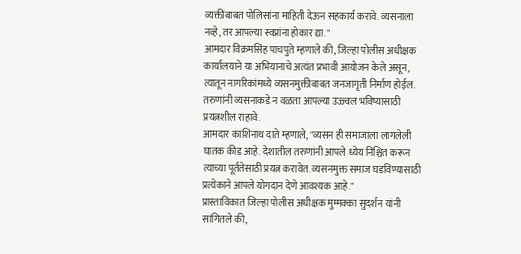व्यक्तींबाबत पोलिसांना माहिती देऊन सहकार्य करावे. व्यसनाला नव्हे, तर आपल्या स्वप्नांना होकार द्या."
आमदार विक्रमसिंह पाचपुते म्हणाले की, जिल्हा पोलीस अधीक्षक कार्यालयाने या अभियानाचे अत्यंत प्रभावी आयोजन केले असून, त्यातून नागरिकांमध्ये व्यसनमुक्तीबाबत जनजागृती निर्माण होईल. तरुणांनी व्यसनाकडे न वळता आपल्या उज्ज्वल भविष्यासाठी प्रयत्नशील राहावे.
आमदार काशिनाथ दाते म्हणाले, "व्यसन ही समाजाला लागलेली घातक कीड आहे. देशातील तरुणांनी आपले ध्येय निश्चित करून त्याच्या पूर्ततेसाठी प्रयत्न करावेत. व्यसनमुक्त समाज घडविण्यासाठी प्रत्येकाने आपले योगदान देणे आवश्यक आहे."
प्रास्ताविकात जिल्हा पोलीस अधीक्षक मुम्मक्का सुदर्शन यांनी सांगितले की,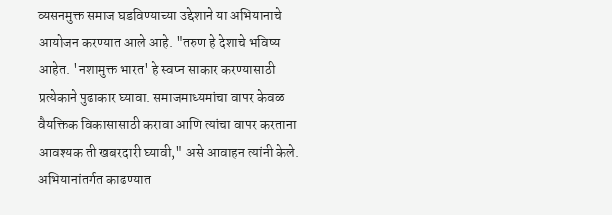व्यसनमुक्त समाज घडविण्याच्या उद्देशाने या अभियानाचे आयोजन करण्यात आले आहे. "तरुण हे देशाचे भविष्य आहेत. 'नशामुक्त भारत' हे स्वप्न साकार करण्यासाठी प्रत्येकाने पुढाकार घ्यावा. समाजमाध्यमांचा वापर केवळ वैयक्तिक विकासासाठी करावा आणि त्यांचा वापर करताना आवश्यक ती खबरदारी घ्यावी," असे आवाहन त्यांनी केले.
अभियानांतर्गत काढण्यात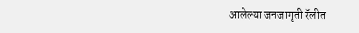आलेल्या जनजागृती रॅलीत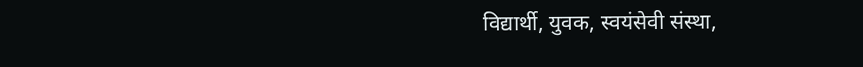विद्यार्थी, युवक, स्वयंसेवी संस्था,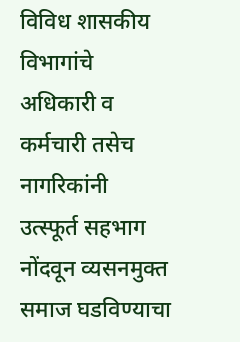विविध शासकीय विभागांचे अधिकारी व कर्मचारी तसेच नागरिकांनी उत्स्फूर्त सहभाग नोंदवून व्यसनमुक्त समाज घडविण्याचा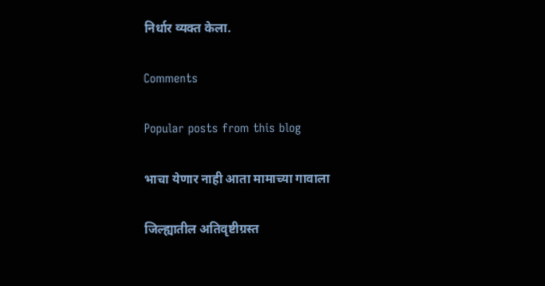निर्धार व्यक्त केला.

Comments

Popular posts from this blog

भाचा येणार नाही आता मामाच्या गावाला

जिल्ह्यातील अतिवृष्टीग्रस्त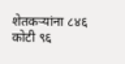शेतकऱ्यांना ८४६ कोटी ९६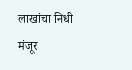लाखांचा निधी मंजूर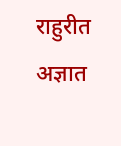राहुरीत अज्ञात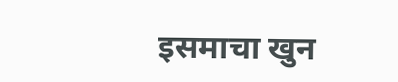इसमाचा खुन